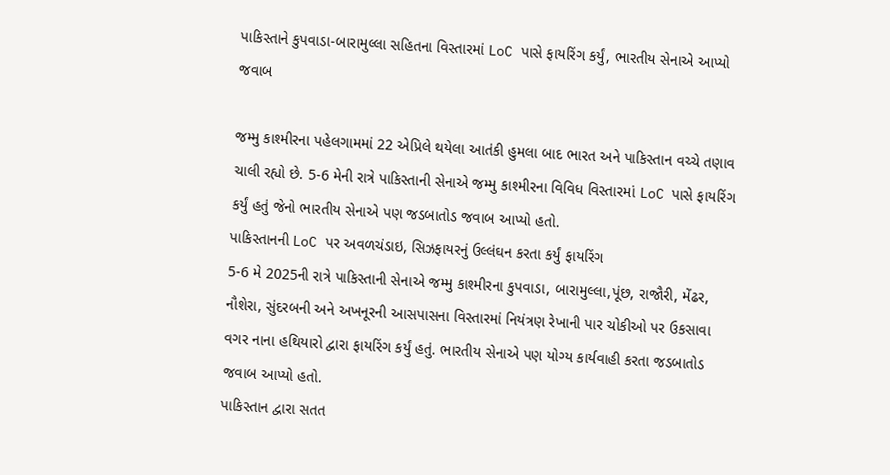પાકિસ્તાને કુપવાડા-બારામુલ્લા સહિતના વિસ્તારમાં LoC પાસે ફાયરિંગ કર્યું, ભારતીય સેનાએ આપ્યો જવાબ

જમ્મુ કાશ્મીરના પહેલગામમાં 22 એપ્રિલે થયેલા આતંકી હુમલા બાદ ભારત અને પાકિસ્તાન વચ્ચે તણાવ ચાલી રહ્યો છે. 5-6 મેની રાત્રે પાકિસ્તાની સેનાએ જમ્મુ કાશ્મીરના વિવિધ વિસ્તારમાં LoC પાસે ફાયરિંગ કર્યું હતું જેનો ભારતીય સેનાએ પણ જડબાતોડ જવાબ આપ્યો હતો.
પાકિસ્તાનની LoC પર અવળચંડાઇ, સિઝફાયરનું ઉલ્લંઘન કરતા કર્યું ફાયરિંગ
5-6 મે 2025ની રાત્રે પાકિસ્તાની સેનાએ જમ્મુ કાશ્મીરના કુપવાડા, બારામુલ્લા,પૂંછ, રાજૌરી, મેંઢર, નૌશેરા, સુંદરબની અને અખનૂરની આસપાસના વિસ્તારમાં નિયંત્રણ રેખાની પાર ચોકીઓ પર ઉકસાવા વગર નાના હથિયારો દ્વારા ફાયરિંગ કર્યું હતું. ભારતીય સેનાએ પણ યોગ્ય કાર્યવાહી કરતા જડબાતોડ જવાબ આપ્યો હતો.
પાકિસ્તાન દ્વારા સતત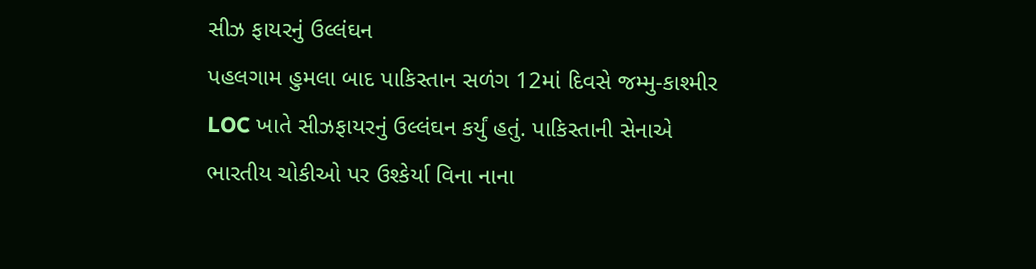સીઝ ફાયરનું ઉલ્લંઘન
પહલગામ હુમલા બાદ પાકિસ્તાન સળંગ 12માં દિવસે જમ્મુ-કાશ્મીર LOC ખાતે સીઝફાયરનું ઉલ્લંઘન કર્યું હતું. પાકિસ્તાની સેનાએ ભારતીય ચોકીઓ પર ઉશ્કેર્યા વિના નાના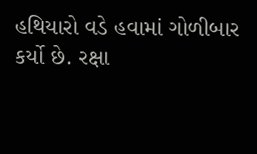હથિયારો વડે હવામાં ગોળીબાર કર્યો છે. રક્ષા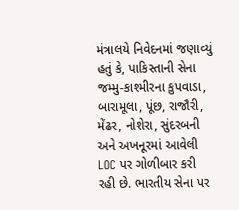મંત્રાલયે નિવેદનમાં જણાવ્યું હતું કે, પાકિસ્તાની સેના જમ્મુ-કાશ્મીરના કુપવાડા, બારામૂલા, પૂંછ, રાજૌરી, મેંઢર, નોશેરા, સુંદરબની અને અખનૂરમાં આવેલી LOC પર ગોળીબાર કરી રહી છે. ભારતીય સેના પર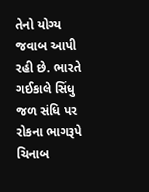તેનો યોગ્ય જવાબ આપી રહી છે. ભારતે ગઈકાલે સિંધુ જળ સંધિ પર રોકના ભાગરૂપે ચિનાબ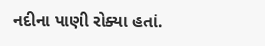નદીના પાણી રોક્યા હતાં.